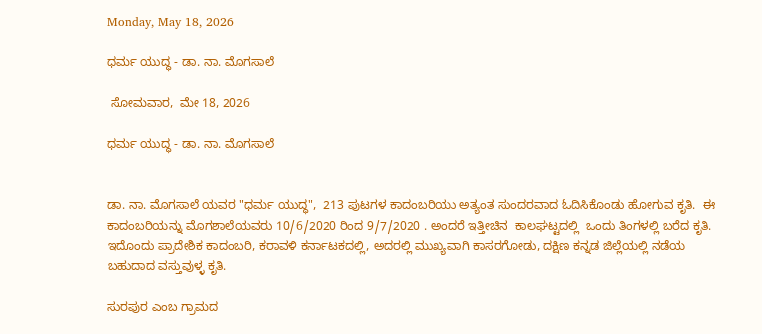Monday, May 18, 2026

ಧರ್ಮ ಯುದ್ಧ - ಡಾ. ನಾ. ಮೊಗಸಾಲೆ

 ಸೋಮವಾರ,  ಮೇ 18, 2026

ಧರ್ಮ ಯುದ್ಧ - ಡಾ. ನಾ. ಮೊಗಸಾಲೆ


ಡಾ. ನಾ. ಮೊಗಸಾಲೆ ಯವರ "ಧರ್ಮ ಯುದ್ಧ",  213 ಪುಟಗಳ ಕಾದಂಬರಿಯು ಅತ್ಯಂತ ಸುಂದರವಾದ ಓದಿಸಿಕೊಂಡು ಹೋಗುವ ಕೃತಿ.  ಈ ಕಾದಂಬರಿಯನ್ನು ಮೊಗಶಾಲೆಯವರು 10/6/2020 ರಿಂದ 9/7/2020 . ಅಂದರೆ ಇತ್ತೀಚಿನ  ಕಾಲಘಟ್ಟದಲ್ಲಿ  ಒಂದು ತಿಂಗಳಲ್ಲಿ ಬರೆದ ಕೃತಿ. ಇದೊಂದು ಪ್ರಾದೇಶಿಕ ಕಾದಂಬರಿ, ಕರಾವಳಿ ಕರ್ನಾಟಕದಲ್ಲಿ, ಅದರಲ್ಲಿ ಮುಖ್ಯವಾಗಿ ಕಾಸರಗೋಡು, ದಕ್ಷಿಣ ಕನ್ನಡ ಜಿಲ್ಲೆಯಲ್ಲಿ ನಡೆಯ ಬಹುದಾದ ವಸ್ತುವುಳ್ಳ ಕೃತಿ.

ಸುರಪುರ ಎಂಬ ಗ್ರಾಮದ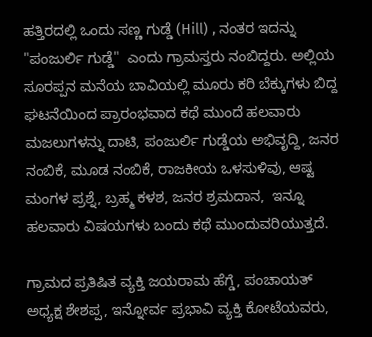ಹತ್ತಿರದಲ್ಲಿ ಒಂದು ಸಣ್ಣ ಗುಡ್ಡೆ (Hill) , ನಂತರ ಇದನ್ನು "ಪಂಜುರ್ಲಿ ಗುಡ್ಡೆ"  ಎಂದು ಗ್ರಾಮಸ್ತರು ನಂಬಿದ್ದರು. ಅಲ್ಲಿಯ ಸೂರಪ್ಪನ ಮನೆಯ ಬಾವಿಯಲ್ಲಿ ಮೂರು ಕರಿ ಬೆಕ್ಕುಗಳು ಬಿದ್ದ ಘಟನೆಯಿಂದ ಪ್ರಾರಂಭವಾದ ಕಥೆ ಮುಂದೆ ಹಲವಾರು ಮಜಲುಗಳನ್ನು ದಾಟಿ, ಪಂಜುರ್ಲಿ ಗುಡ್ಡೆಯ ಅಭಿವೃದ್ದಿ, ಜನರ ನಂಬಿಕೆ, ಮೂಡ ನಂಬಿಕೆ, ರಾಜಕೀಯ ಒಳಸುಳಿವು, ಆಷ್ಟ ಮಂಗಳ ಪ್ರಶ್ನೆ, ಬ್ರಹ್ಮ ಕಳಶ, ಜನರ ಶ್ರಮದಾನ,  ಇನ್ನೂ ಹಲವಾರು ವಿಷಯಗಳು ಬಂದು ಕಥೆ ಮುಂದುವರಿಯುತ್ತದೆ.

ಗ್ರಾಮದ ಪ್ರತಿಷಿತ ವ್ಯಕ್ತಿ ಜಯರಾಮ ಹೆಗ್ಡೆ, ಪಂಚಾಯತ್ ಅಧ್ಯಕ್ಷ ಶೇಶಪ್ಪ, ಇನ್ನೋರ್ವ ಪ್ರಭಾವಿ ವ್ಯಕ್ತಿ ಕೋಟೆಯವರು,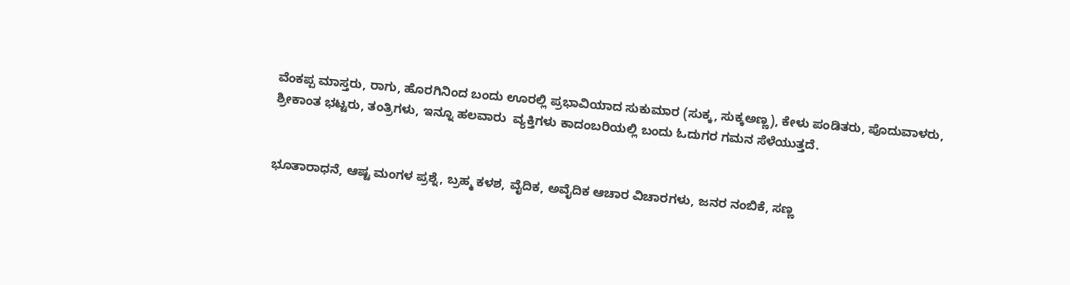ವೆಂಕಪ್ಪ ಮಾಸ್ತರು, ರಾಗು, ಹೊರಗಿನಿಂದ ಬಂದು ಊರಲ್ಲಿ ಪ್ರಭಾವಿಯಾದ ಸುಕುಮಾರ (ಸುಕ್ಕ, ಸುಕ್ಕಅಣ್ಣ), ಕೇಳು ಪಂಡಿತರು, ಪೊದುವಾಳರು, ಶ್ರೀಕಾಂತ ಭಟ್ಟರು, ತಂತ್ರಿಗಳು, ಇನ್ನೂ ಹಲವಾರು  ವ್ಯಕ್ತಿಗಳು ಕಾದಂಬರಿಯಲ್ಲಿ ಬಂದು ಓದುಗರ ಗಮನ ಸೆಳೆಯುತ್ತದೆ.


ಭೂತಾರಾಧನೆ, ಆಷ್ಟ ಮಂಗಳ ಪ್ರಶ್ನೆ, ಬ್ರಹ್ಮ ಕಳಶ, ವೈದಿಕ, ಅವೈದಿಕ ಆಚಾರ ವಿಚಾರಗಳು, ಜನರ ನಂಬಿಕೆ, ಸಣ್ಣ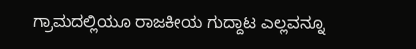ಗ್ರಾಮದಲ್ಲಿಯೂ ರಾಜಕೀಯ ಗುದ್ದಾಟ ಎಲ್ಲವನ್ನೂ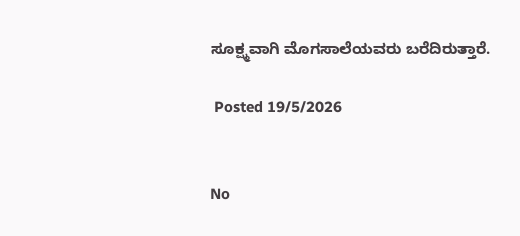ಸೂಕ್ಷ್ಮವಾಗಿ ಮೊಗಸಾಲೆಯವರು ಬರೆದಿರುತ್ತಾರೆ.

 Posted 19/5/2026


No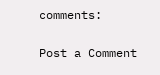comments:

Post a Comment